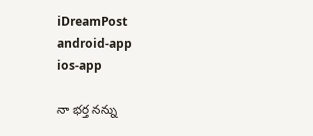iDreamPost
android-app
ios-app

నా భర్త నన్ను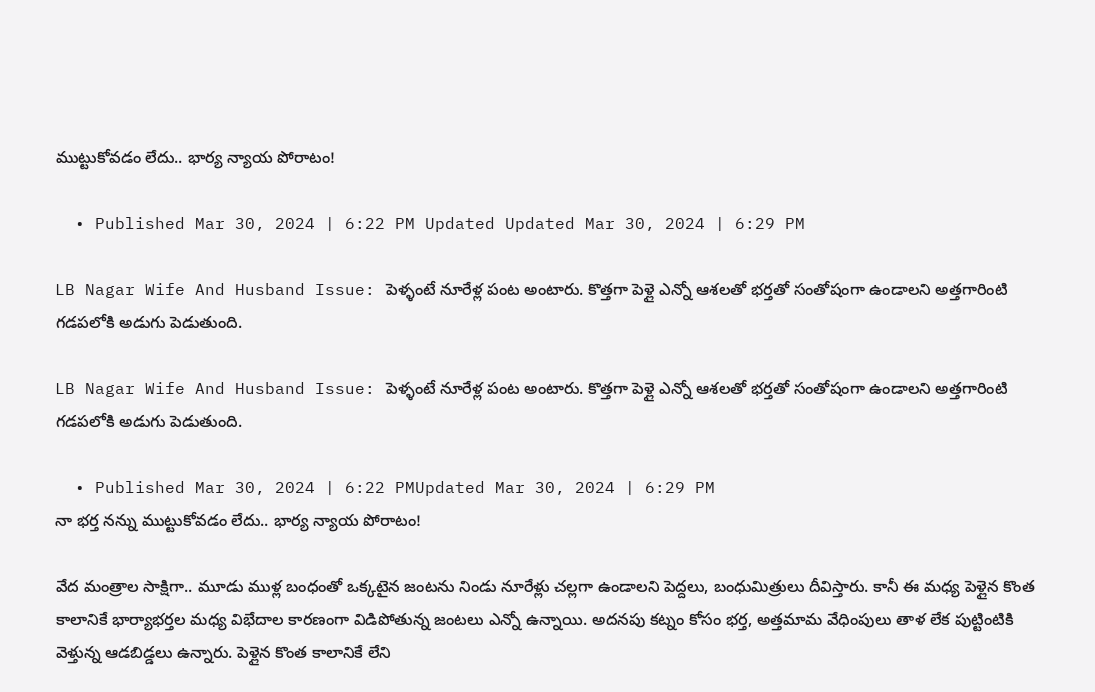ముట్టుకోవడం లేదు.. భార్య న్యాయ పోరాటం!

  • Published Mar 30, 2024 | 6:22 PM Updated Updated Mar 30, 2024 | 6:29 PM

LB Nagar Wife And Husband Issue: పెళ్ళంటే నూరేళ్ల పంట అంటారు. కొత్తగా పెళ్లై ఎన్నో ఆశలతో భర్తతో సంతోషంగా ఉండాలని అత్తగారింటి గడపలోకి అడుగు పెడుతుంది.

LB Nagar Wife And Husband Issue: పెళ్ళంటే నూరేళ్ల పంట అంటారు. కొత్తగా పెళ్లై ఎన్నో ఆశలతో భర్తతో సంతోషంగా ఉండాలని అత్తగారింటి గడపలోకి అడుగు పెడుతుంది.

  • Published Mar 30, 2024 | 6:22 PMUpdated Mar 30, 2024 | 6:29 PM
నా భర్త నన్ను ముట్టుకోవడం లేదు.. భార్య న్యాయ పోరాటం!

వేద మంత్రాల సాక్షిగా.. మూడు ముళ్ల బంధంతో ఒక్కటైన జంటను నిండు నూరేళ్లు చల్లగా ఉండాలని పెద్దలు, బంధుమిత్రులు దీవిస్తారు. కానీ ఈ మధ్య పెళ్లైన కొంత కాలానికే భార్యాభర్తల మధ్య విభేదాల కారణంగా విడిపోతున్న జంటలు ఎన్నో ఉన్నాయి. అదనపు కట్నం కోసం భర్త, అత్తమామ వేధింపులు తాళ లేక పుట్టింటికి వెళ్తున్న ఆడబిడ్డలు ఉన్నారు. పెళ్లైన కొంత కాలానికే లేని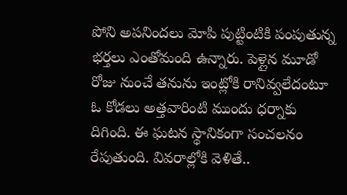పోని అపనిందలు మోపి పుట్టింటికి పంపుతున్న భర్తలు ఎంతోమంది ఉన్నారు. పెళ్లైన మూడో రోజు నుంచే తనును ఇంట్లోకి రానివ్వలేదంటూ ఓ కోడలు అత్తవారింటి ముందు ధర్నాకు దిగింది. ఈ ఘటన స్థానికంగా సంచలనం రేపుతుంది. వివరాల్లోకి వెళితే..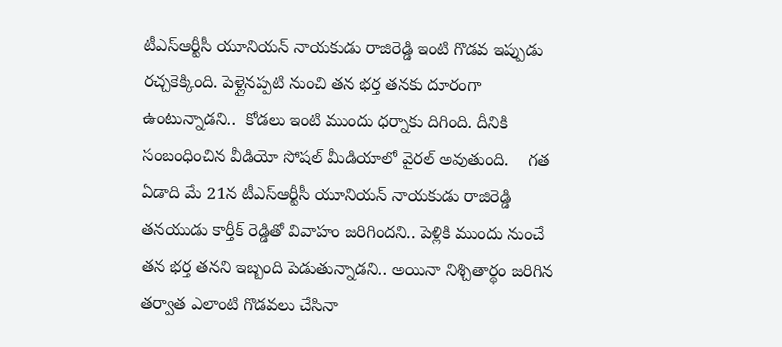టీఎస్ఆర్టీసీ యూనియన్ నాయకుడు రాజిరెడ్డి ఇంటి గొడవ ఇప్పుడు రచ్చకెక్కింది. పెళ్లైనప్పటి నుంచి తన భర్త తనకు దూరంగా ఉంటున్నాడని..  కోడలు ఇంటి ముందు ధర్నాకు దిగింది. దీనికి సంబంధించిన వీడియో సోషల్ మీడియాలో వైరల్ అవుతుంది.    గత ఏడాది మే 21న టీఎస్ఆర్టీసీ యూనియన్ నాయకుడు రాజిరెడ్డి తనయుడు కార్తీక్ రెడ్డితో వివాహం జరిగిందని.. పెళ్లికి ముందు నుంచే తన భర్త తనని ఇబ్బంది పెడుతున్నాడని.. అయినా నిశ్చితార్థం జరిగిన తర్వాత ఎలాంటి గొడవలు చేసినా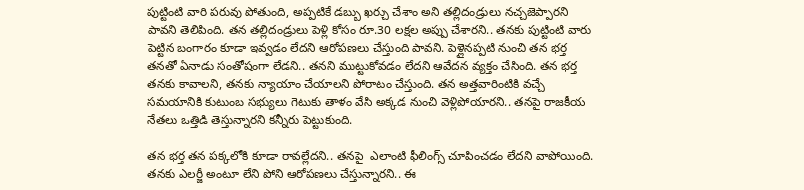పుట్టింటి వారి పరువు పోతుంది, అప్పటికే డబ్బు ఖర్చు చేశాం అని తల్లిదండ్రులు నచ్చజెప్పారని పావని తెలిపింది. తన తల్లిదండ్రులు పెళ్లి కోసం రూ.30 లక్షల అప్పు చేశారని.. తనకు పుట్టింటి వారు పెట్టిన బంగారం కూడా ఇవ్వడం లేదని ఆరోపణలు చేస్తుంది పావని. పెళ్లైనప్పటి నుంచి తన భర్త తనతో ఏనాడు సంతోషంగా లేడని.. తనని ముట్టుకోవడం లేదని ఆవేదన వ్యక్తం చేసింది. తన భర్త తనకు కావాలని, తనకు న్యాయాం చేయాలని పోరాటం చేస్తుంది. తన అత్తవారింటికి వచ్చే సమయానికి కుటుంబ సభ్యులు గెటుకు తాళం వేసి అక్కడ నుంచి వెళ్లిపోయారని.. తనపై రాజకీయ నేతలు ఒత్తిడి తెస్తున్నారని కన్నీరు పెట్టుకుంది.

తన భర్త తన పక్కలోకి కూడా రావల్లేదని.. తనపై  ఎలాంటి ఫీలింగ్స్ చూపించడం లేదని వాపోయింది.  తనకు ఎలర్జీ అంటూ లేని పోని ఆరోపణలు చేస్తున్నారని.. ఈ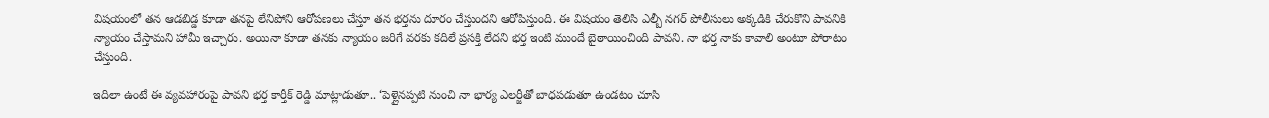విషయంలో తన ఆడబిడ్డ కూడా తనపై లేనిపోని ఆరోపణలు చేస్తూ తన భర్తను దూరం చేస్తుందని ఆరోపిస్తుంది. ఈ విషయం తెలిసి ఎల్బీ నగర్ పోలీసులు అక్కడికి చేరుకొని పావనికి న్యాయం చేస్తామని హామీ ఇచ్చారు. అయినా కూడా తనకు న్యాయం జరిగే వరకు కదిలే ప్రసక్తి లేదని భర్త ఇంటి ముందే బైఠాయించింది పావని. నా భర్త నాకు కావాలి అంటూ పోరాటం చేస్తుంది.

ఇదిలా ఉంటే ఈ వ్యవహారంపై పావని భర్త కార్తీక్ రెడ్డి మాట్లాడుతూ.. ‘పెళ్లైనప్పటి నుంచి నా భార్య ఎలర్జీతో బాధపడుతూ ఉండటం చూసి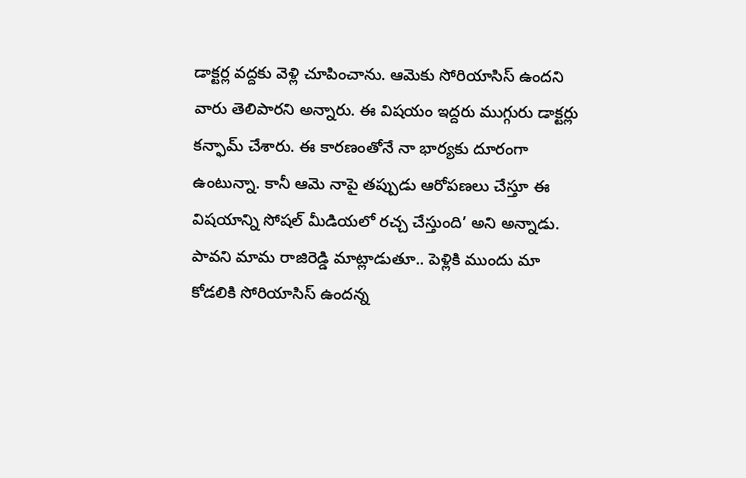డాక్టర్ల వద్దకు వెళ్లి చూపించాను. ఆమెకు సోరియాసిస్ ఉందని వారు తెలిపారని అన్నారు. ఈ విషయం ఇద్దరు ముగ్గురు డాక్టర్లు కన్ఫామ్ చేశారు. ఈ కారణంతోనే నా భార్యకు దూరంగా ఉంటున్నా. కానీ ఆమె నాపై తప్పుడు ఆరోపణలు చేస్తూ ఈ విషయాన్ని సోషల్ మీడియలో రచ్చ చేస్తుంది’ అని అన్నాడు. పావని మామ రాజిరెడ్డి మాట్లాడుతూ.. పెళ్లికి ముందు మా కోడలికి సోరియాసిస్ ఉందన్న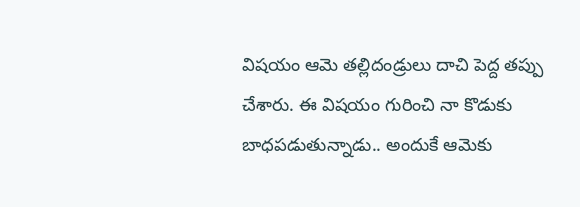విషయం ఆమె తల్లిదండ్రులు దాచి పెద్ద తప్పు చేశారు. ఈ విషయం గురించి నా కొడుకు బాధపడుతున్నాడు.. అందుకే ఆమెకు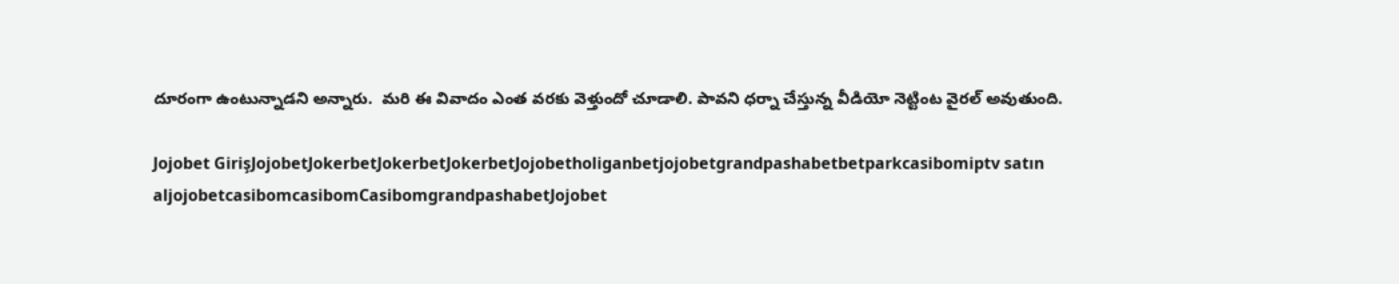దూరంగా ఉంటున్నాడని అన్నారు.  మరి ఈ వివాదం ఎంత వరకు వెళ్తుందో చూడాలి. పావని ధర్నా చేస్తున్న వీడియో నెట్టింట వైరల్ అవుతుంది.

Jojobet GirişJojobetJokerbetJokerbetJokerbetJojobetholiganbetjojobetgrandpashabetbetparkcasibomiptv satın aljojobetcasibomcasibomCasibomgrandpashabetJojobet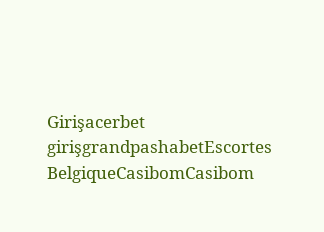Girişacerbet girişgrandpashabetEscortes BelgiqueCasibomCasibom